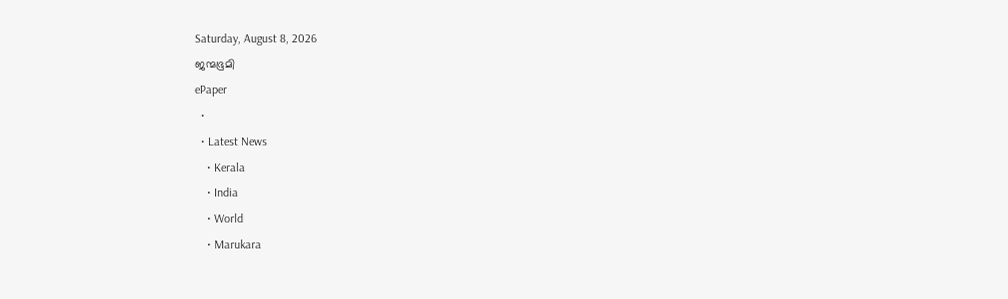Saturday, August 8, 2026
ജന്മഭൂമി
ePaper
  •
  • Latest News
    • Kerala
    • India
    • World
    • Marukara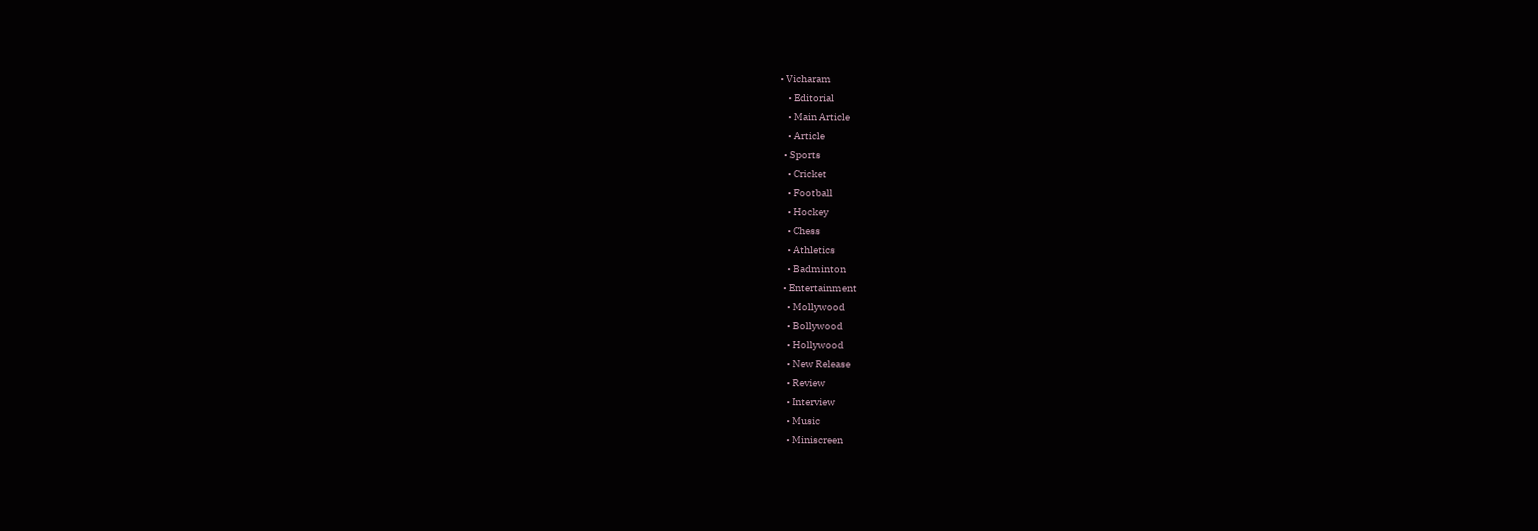• Vicharam
    • Editorial
    • Main Article
    • Article
  • Sports
    • Cricket
    • Football
    • Hockey
    • Chess
    • Athletics
    • Badminton
  • Entertainment
    • Mollywood
    • Bollywood
    • Hollywood
    • New Release
    • Review
    • Interview
    • Music
    • Miniscreen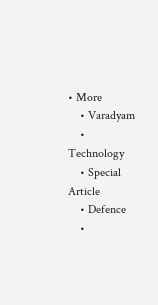• More
    • Varadyam
    • Technology
    • Special Article
    • Defence
    •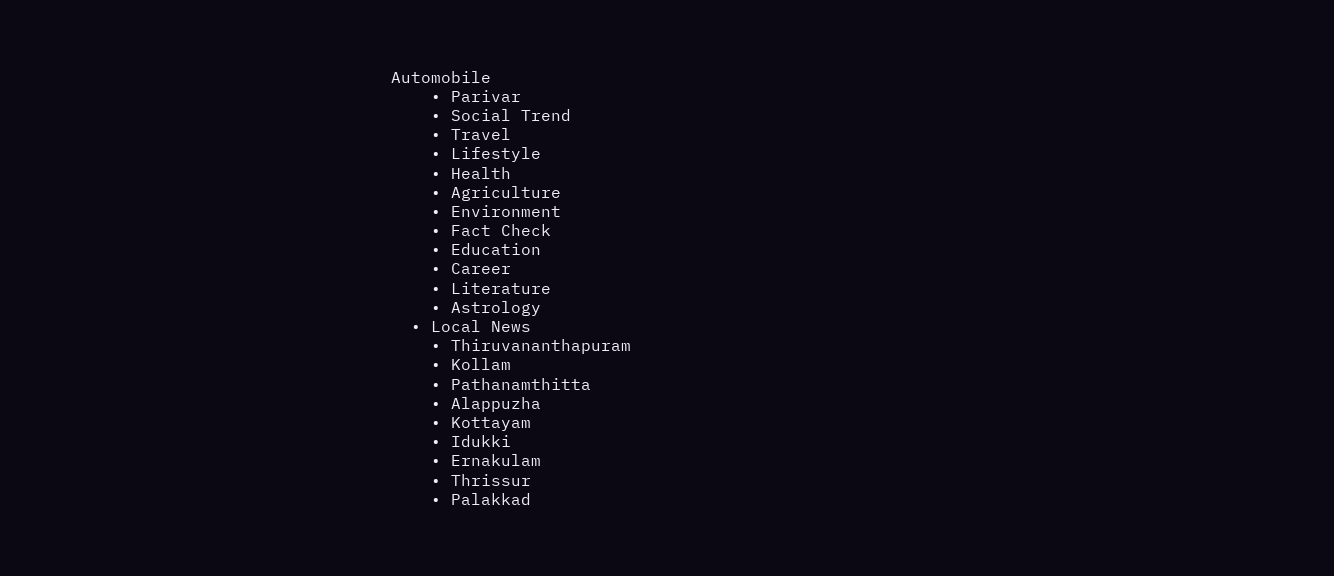Automobile
    • Parivar
    • Social Trend
    • Travel
    • Lifestyle
    • Health
    • Agriculture
    • Environment
    • Fact Check
    • Education
    • Career
    • Literature
    • Astrology
  • Local News
    • Thiruvananthapuram
    • Kollam
    • Pathanamthitta
    • Alappuzha
    • Kottayam
    • Idukki
    • Ernakulam
    • Thrissur
    • Palakkad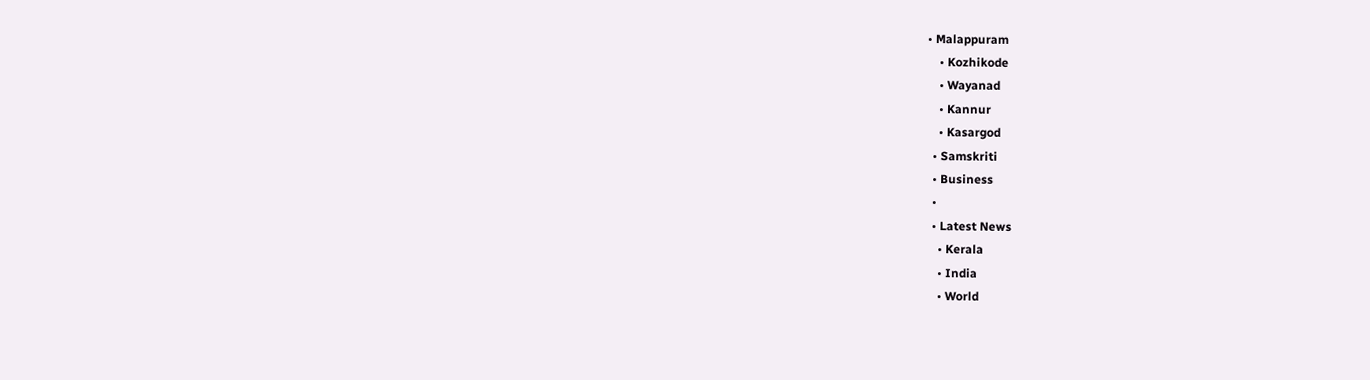• Malappuram
    • Kozhikode
    • Wayanad
    • Kannur
    • Kasargod
  • Samskriti
  • Business
  •
  • Latest News
    • Kerala
    • India
    • World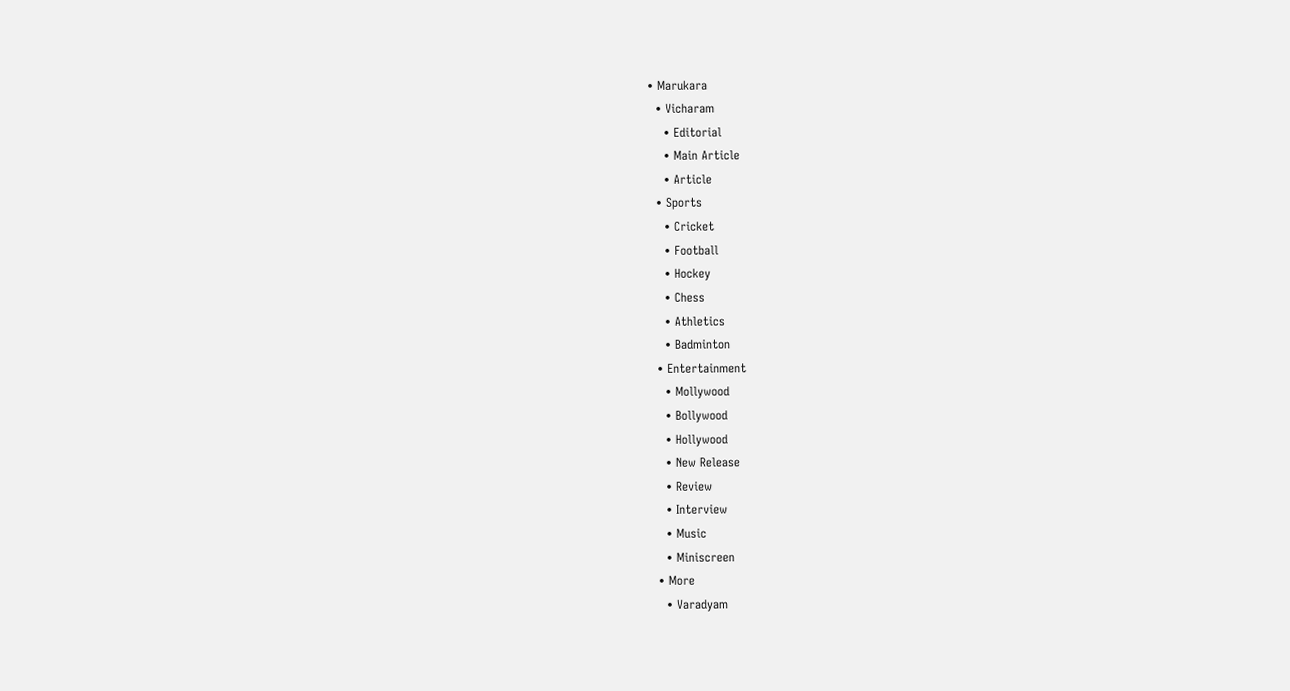• Marukara
  • Vicharam
    • Editorial
    • Main Article
    • Article
  • Sports
    • Cricket
    • Football
    • Hockey
    • Chess
    • Athletics
    • Badminton
  • Entertainment
    • Mollywood
    • Bollywood
    • Hollywood
    • New Release
    • Review
    • Interview
    • Music
    • Miniscreen
  • More
    • Varadyam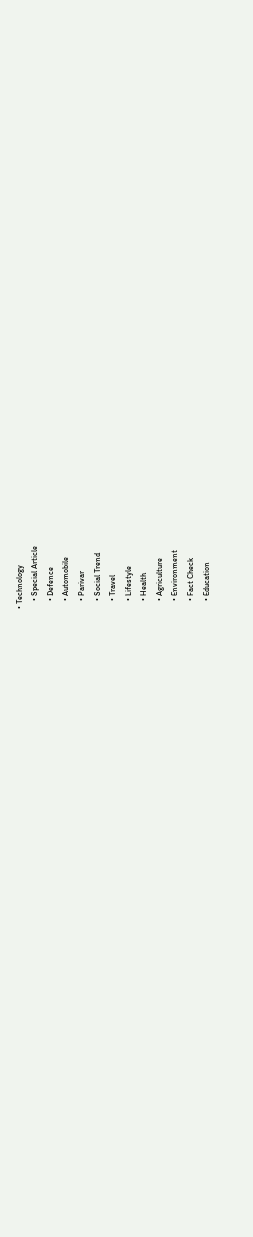• Technology
    • Special Article
    • Defence
    • Automobile
    • Parivar
    • Social Trend
    • Travel
    • Lifestyle
    • Health
    • Agriculture
    • Environment
    • Fact Check
    • Education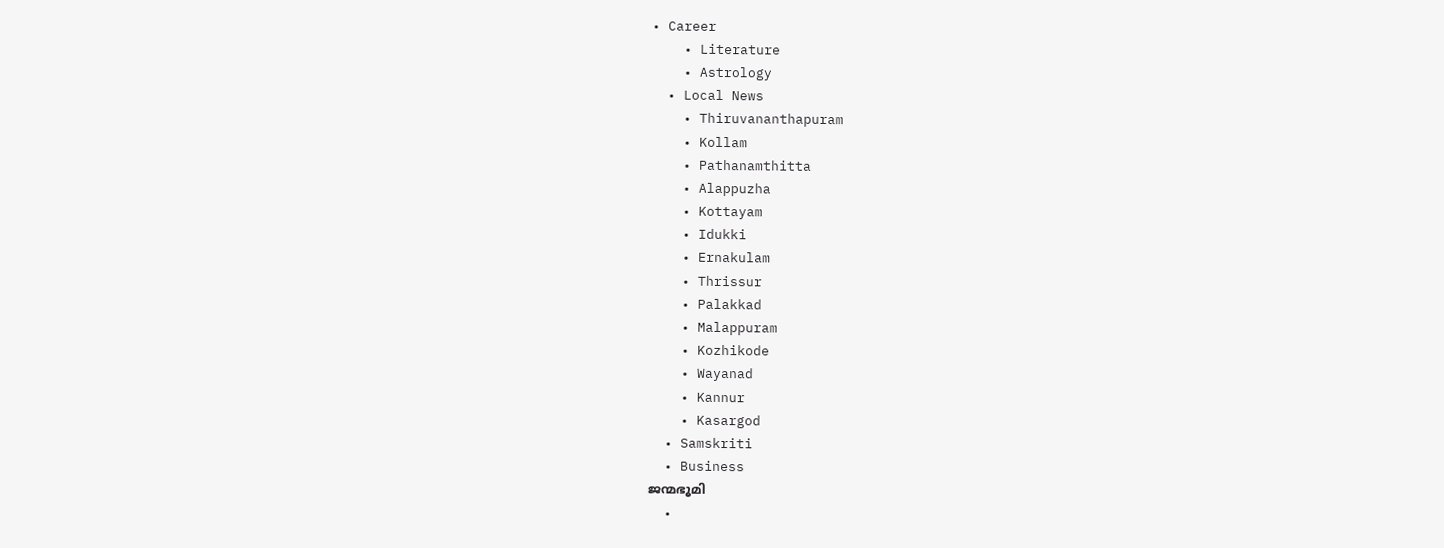• Career
    • Literature
    • Astrology
  • Local News
    • Thiruvananthapuram
    • Kollam
    • Pathanamthitta
    • Alappuzha
    • Kottayam
    • Idukki
    • Ernakulam
    • Thrissur
    • Palakkad
    • Malappuram
    • Kozhikode
    • Wayanad
    • Kannur
    • Kasargod
  • Samskriti
  • Business
ജന്മഭൂമി
  •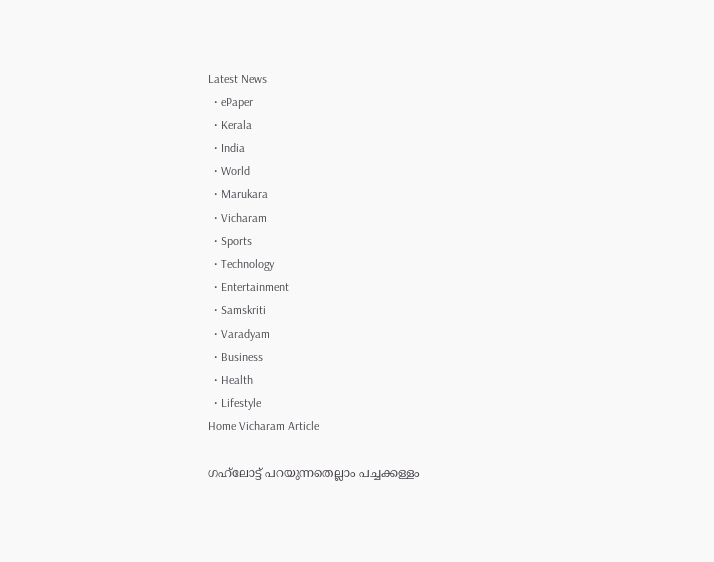Latest News
  • ePaper
  • Kerala
  • India
  • World
  • Marukara
  • Vicharam
  • Sports
  • Technology
  • Entertainment
  • Samskriti
  • Varadyam
  • Business
  • Health
  • Lifestyle
Home Vicharam Article

ഗഹ്‌ലോട്ട് പറയുന്നതെല്ലാം പച്ചക്കള്ളം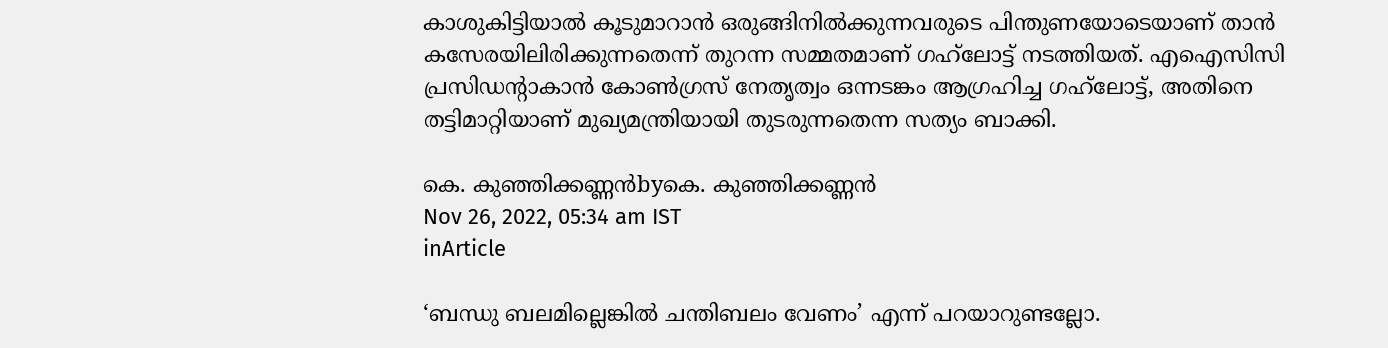കാശുകിട്ടിയാല്‍ കൂടുമാറാന്‍ ഒരുങ്ങിനില്‍ക്കുന്നവരുടെ പിന്തുണയോടെയാണ് താന്‍ കസേരയിലിരിക്കുന്നതെന്ന് തുറന്ന സമ്മതമാണ് ഗഹ്‌ലോട്ട് നടത്തിയത്. എഐസിസി പ്രസിഡന്റാകാന്‍ കോണ്‍ഗ്രസ് നേതൃത്വം ഒന്നടങ്കം ആഗ്രഹിച്ച ഗഹ്‌ലോട്ട്, അതിനെ തട്ടിമാറ്റിയാണ് മുഖ്യമന്ത്രിയായി തുടരുന്നതെന്ന സത്യം ബാക്കി.

കെ. കുഞ്ഞിക്കണ്ണന്‍byകെ. കുഞ്ഞിക്കണ്ണന്‍
Nov 26, 2022, 05:34 am IST
inArticle

‘ബന്ധു ബലമില്ലെങ്കില്‍ ചന്തിബലം വേണം’ എന്ന് പറയാറുണ്ടല്ലോ.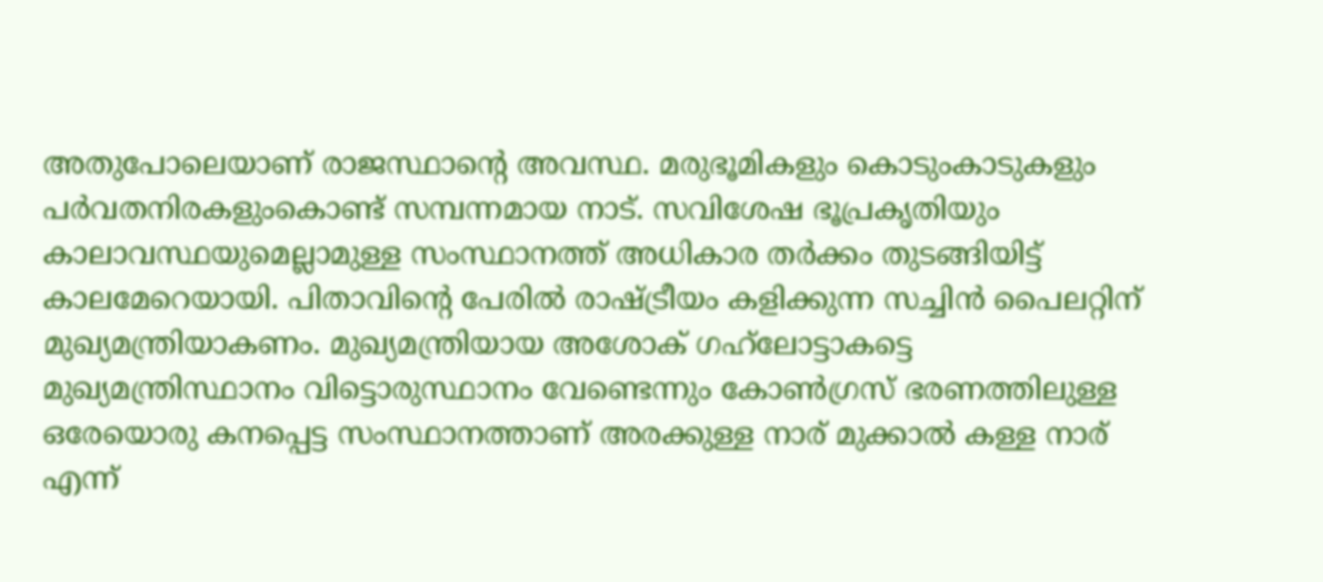അതുപോലെയാണ് രാജസ്ഥാന്റെ അവസ്ഥ. മരുഭൂമികളും കൊടുംകാടുകളും പര്‍വതനിരകളുംകൊണ്ട് സമ്പന്നമായ നാട്. സവിശേഷ ഭൂപ്രകൃതിയും കാലാവസ്ഥയുമെല്ലാമുള്ള സംസ്ഥാനത്ത് അധികാര തര്‍ക്കം തുടങ്ങിയിട്ട് കാലമേറെയായി. പിതാവിന്റെ പേരില്‍ രാഷ്‌ട്രീയം കളിക്കുന്ന സച്ചിന്‍ പൈലറ്റിന് മുഖ്യമന്ത്രിയാകണം. മുഖ്യമന്ത്രിയായ അശോക് ഗഹ്‌ലോട്ടാകട്ടെ മുഖ്യമന്ത്രിസ്ഥാനം വിട്ടൊരുസ്ഥാനം വേണ്ടെന്നും കോണ്‍ഗ്രസ് ഭരണത്തിലുള്ള ഒരേയൊരു കനപ്പെട്ട സംസ്ഥാനത്താണ് അരക്കുള്ള നാര് മുക്കാല്‍ കള്ള നാര് എന്ന്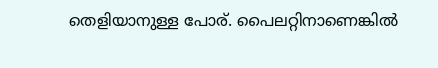തെളിയാനുള്ള പോര്. പൈലറ്റിനാണെങ്കില്‍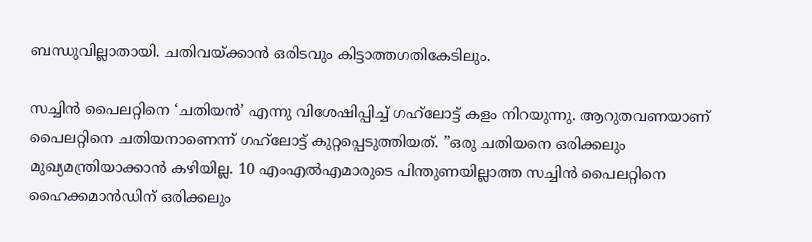ബന്ധുവില്ലാതായി. ചതിവയ്‌ക്കാന്‍ ഒരിടവും കിട്ടാത്തഗതികേടിലും.

സച്ചിന്‍ പൈലറ്റിനെ ‘ചതിയന്‍’ എന്നു വിശേഷിപ്പിച്ച് ഗഹ്‌ലോട്ട് കളം നിറയുന്നു. ആറുതവണയാണ് പൈലറ്റിനെ ചതിയനാണെന്ന് ഗഹ്‌ലോട്ട് കുറ്റപ്പെടുത്തിയത്. ”ഒരു ചതിയനെ ഒരിക്കലും മുഖ്യമന്ത്രിയാക്കാന്‍ കഴിയില്ല. 10 എംഎല്‍എമാരുടെ പിന്തുണയില്ലാത്ത സച്ചിന്‍ പൈലറ്റിനെ ഹൈക്കമാന്‍ഡിന് ഒരിക്കലും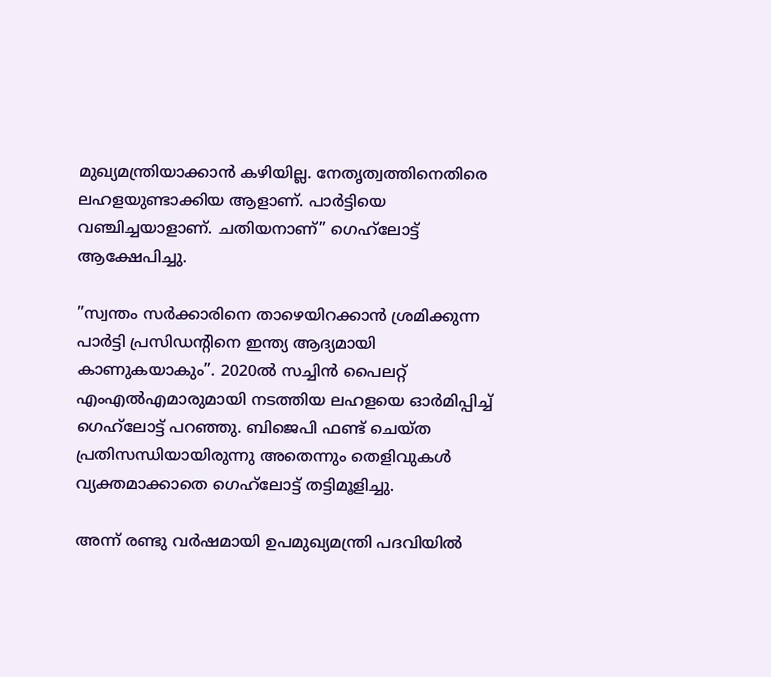മുഖ്യമന്ത്രിയാക്കാന്‍ കഴിയില്ല. നേതൃത്വത്തിനെതിരെ ലഹളയുണ്ടാക്കിയ ആളാണ്. പാര്‍ട്ടിയെ വഞ്ചിച്ചയാളാണ്. ചതിയനാണ്” ഗെഹ്‌ലോട്ട് ആക്ഷേപിച്ചു.

”സ്വന്തം സര്‍ക്കാരിനെ താഴെയിറക്കാന്‍ ശ്രമിക്കുന്ന പാര്‍ട്ടി പ്രസിഡന്റിനെ ഇന്ത്യ ആദ്യമായി കാണുകയാകും”. 2020ല്‍ സച്ചിന്‍ പൈലറ്റ് എംഎല്‍എമാരുമായി നടത്തിയ ലഹളയെ ഓര്‍മിപ്പിച്ച് ഗെഹ്‌ലോട്ട് പറഞ്ഞു. ബിജെപി ഫണ്ട് ചെയ്ത പ്രതിസന്ധിയായിരുന്നു അതെന്നും തെളിവുകള്‍ വ്യക്തമാക്കാതെ ഗെഹ്‌ലോട്ട് തട്ടിമൂളിച്ചു.

അന്ന് രണ്ടു വര്‍ഷമായി ഉപമുഖ്യമന്ത്രി പദവിയില്‍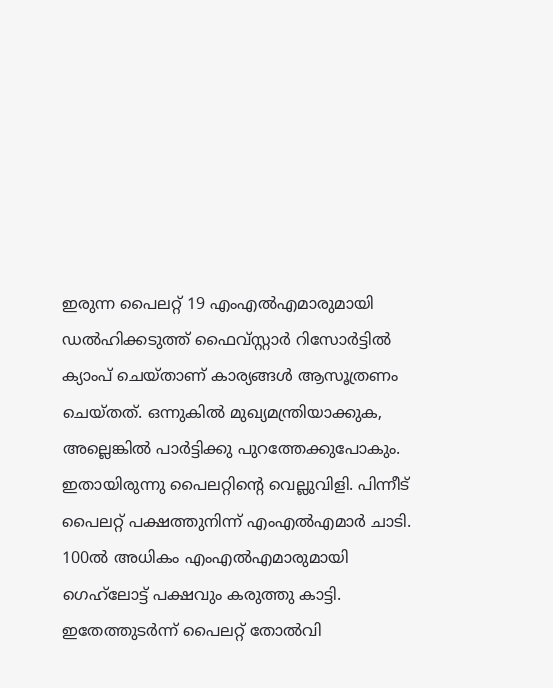ഇരുന്ന പൈലറ്റ് 19 എംഎല്‍എമാരുമായി ഡല്‍ഹിക്കടുത്ത് ഫൈവ്സ്റ്റാര്‍ റിസോര്‍ട്ടില്‍ ക്യാംപ് ചെയ്താണ് കാര്യങ്ങള്‍ ആസൂത്രണം ചെയ്തത്. ഒന്നുകില്‍ മുഖ്യമന്ത്രിയാക്കുക, അല്ലെങ്കില്‍ പാര്‍ട്ടിക്കു പുറത്തേക്കുപോകും. ഇതായിരുന്നു പൈലറ്റിന്റെ വെല്ലുവിളി. പിന്നീട് പൈലറ്റ് പക്ഷത്തുനിന്ന് എംഎല്‍എമാര്‍ ചാടി. 100ല്‍ അധികം എംഎല്‍എമാരുമായി ഗെഹ്‌ലോട്ട് പക്ഷവും കരുത്തു കാട്ടി. ഇതേത്തുടര്‍ന്ന് പൈലറ്റ് തോല്‍വി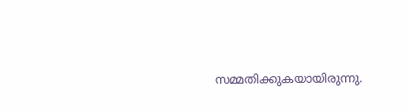സമ്മതിക്കുകയായിരുന്നു.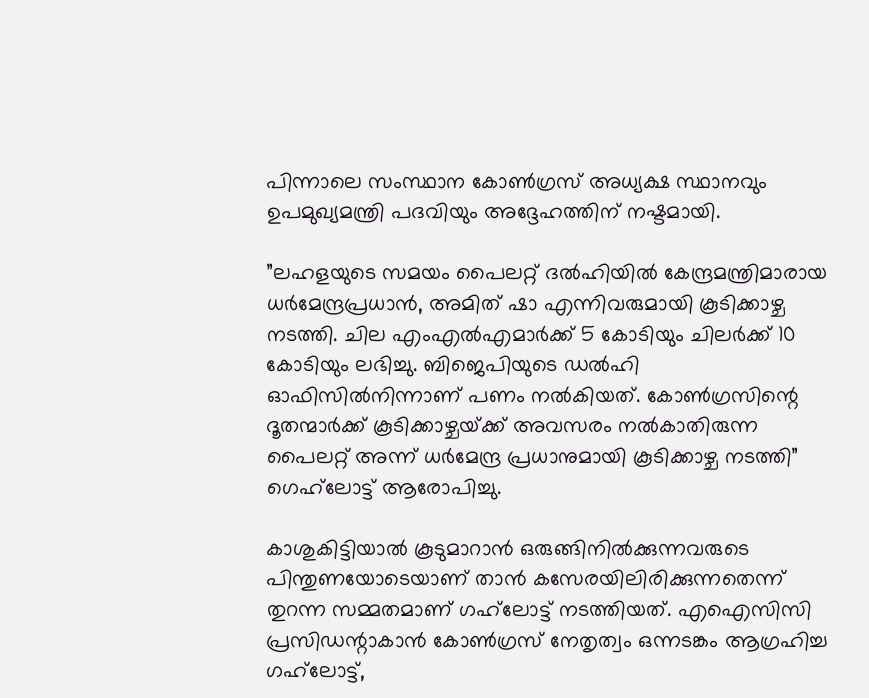പിന്നാലെ സംസ്ഥാന കോണ്‍ഗ്രസ് അധ്യക്ഷ സ്ഥാനവും ഉപമുഖ്യമന്ത്രി പദവിയും അദ്ദേഹത്തിന് നഷ്ടമായി.

”ലഹളയുടെ സമയം പൈലറ്റ് ദല്‍ഹിയില്‍ കേന്ദ്രമന്ത്രിമാരായ ധര്‍മേന്ദ്രപ്രധാന്‍, അമിത് ഷാ എന്നിവരുമായി കൂടിക്കാഴ്ച നടത്തി. ചില എംഎല്‍എമാര്‍ക്ക് 5 കോടിയും ചിലര്‍ക്ക് 10 കോടിയും ലഭിച്ചു. ബിജെപിയുടെ ഡല്‍ഹി ഓഫിസില്‍നിന്നാണ് പണം നല്‍കിയത്. കോണ്‍ഗ്രസിന്റെ ദൂതന്മാര്‍ക്ക് കൂടിക്കാഴ്ചയ്‌ക്ക് അവസരം നല്‍കാതിരുന്ന പൈലറ്റ് അന്ന് ധര്‍മേന്ദ്ര പ്രധാനുമായി കൂടിക്കാഴ്ച നടത്തി”  ഗെഹ്‌ലോട്ട് ആരോപിച്ചു.

കാശുകിട്ടിയാല്‍ കൂടുമാറാന്‍ ഒരുങ്ങിനില്‍ക്കുന്നവരുടെ പിന്തുണയോടെയാണ് താന്‍ കസേരയിലിരിക്കുന്നതെന്ന് തുറന്ന സമ്മതമാണ് ഗഹ്‌ലോട്ട് നടത്തിയത്. എഐസിസി പ്രസിഡന്റാകാന്‍ കോണ്‍ഗ്രസ് നേതൃത്വം ഒന്നടങ്കം ആഗ്രഹിച്ച ഗഹ്‌ലോട്ട്,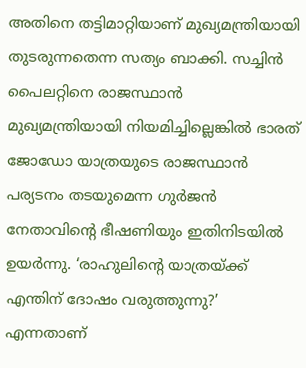അതിനെ തട്ടിമാറ്റിയാണ് മുഖ്യമന്ത്രിയായി തുടരുന്നതെന്ന സത്യം ബാക്കി. സച്ചിന്‍ പൈലറ്റിനെ രാജസ്ഥാന്‍ മുഖ്യമന്ത്രിയായി നിയമിച്ചില്ലെങ്കില്‍ ഭാരത് ജോഡോ യാത്രയുടെ രാജസ്ഥാന്‍ പര്യടനം തടയുമെന്ന ഗുര്‍ജന്‍ നേതാവിന്റെ ഭീഷണിയും ഇതിനിടയില്‍ ഉയര്‍ന്നു. ‘രാഹുലിന്റെ യാത്രയ്‌ക്ക് എന്തിന് ദോഷം വരുത്തുന്നു?’ എന്നതാണ്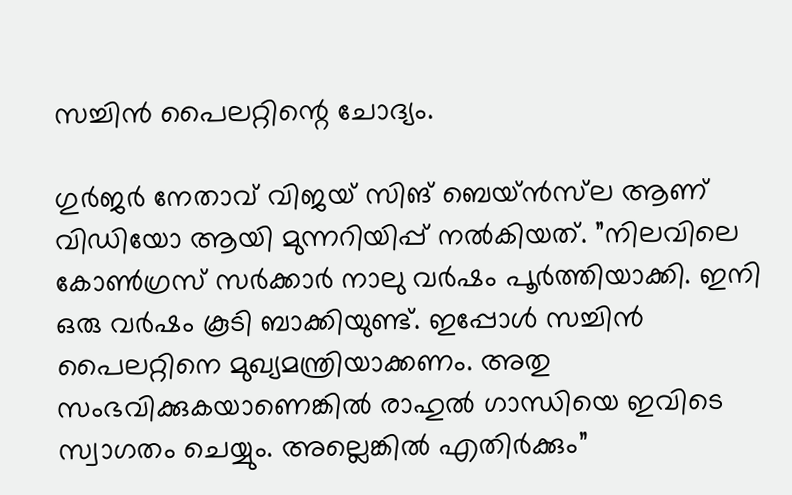സച്ചിന്‍ പൈലറ്റിന്റെ ചോദ്യം.

ഗുര്‍ജര്‍ നേതാവ് വിജയ് സിങ് ബെയ്ന്‍സ്‌ല ആണ് വിഡിയോ ആയി മുന്നറിയിപ്പ് നല്‍കിയത്. ”നിലവിലെ കോണ്‍ഗ്രസ് സര്‍ക്കാര്‍ നാലു വര്‍ഷം പൂര്‍ത്തിയാക്കി. ഇനി ഒരു വര്‍ഷം കൂടി ബാക്കിയുണ്ട്. ഇപ്പോള്‍ സച്ചിന്‍ പൈലറ്റിനെ മുഖ്യമന്ത്രിയാക്കണം. അതു സംഭവിക്കുകയാണെങ്കില്‍ രാഹുല്‍ ഗാന്ധിയെ ഇവിടെ സ്വാഗതം ചെയ്യും. അല്ലെങ്കില്‍ എതിര്‍ക്കും”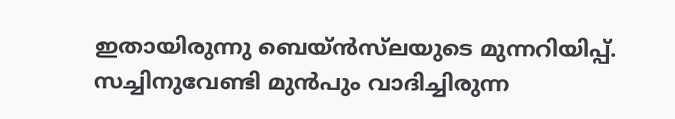ഇതായിരുന്നു ബെയ്ന്‍സ്‌ലയുടെ മുന്നറിയിപ്പ്. സച്ചിനുവേണ്ടി മുന്‍പും വാദിച്ചിരുന്ന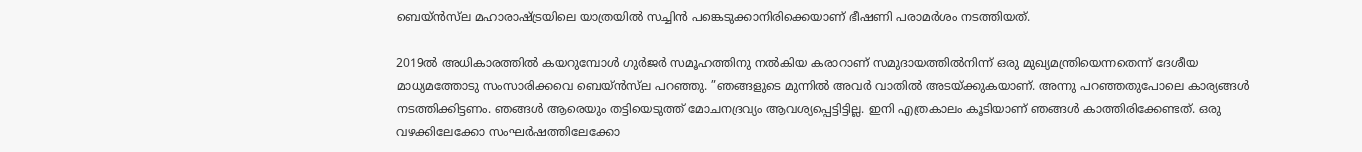ബെയ്ന്‍സ്‌ല മഹാരാഷ്‌ട്രയിലെ യാത്രയില്‍ സച്ചിന്‍ പങ്കെടുക്കാനിരിക്കെയാണ് ഭീഷണി പരാമര്‍ശം നടത്തിയത്.

2019ല്‍ അധികാരത്തില്‍ കയറുമ്പോള്‍ ഗുര്‍ജര്‍ സമൂഹത്തിനു നല്‍കിയ കരാറാണ് സമുദായത്തില്‍നിന്ന് ഒരു മുഖ്യമന്ത്രിയെന്നതെന്ന് ദേശീയ മാധ്യമത്തോടു സംസാരിക്കവെ ബെയ്ന്‍സ്‌ല പറഞ്ഞു. ”ഞങ്ങളുടെ മുന്നില്‍ അവര്‍ വാതില്‍ അടയ്‌ക്കുകയാണ്. അന്നു പറഞ്ഞതുപോലെ കാര്യങ്ങള്‍ നടത്തിക്കിട്ടണം. ഞങ്ങള്‍ ആരെയും തട്ടിയെടുത്ത് മോചനദ്രവ്യം ആവശ്യപ്പെട്ടിട്ടില്ല. ഇനി എത്രകാലം കൂടിയാണ് ഞങ്ങള്‍ കാത്തിരിക്കേണ്ടത്. ഒരു വഴക്കിലേക്കോ സംഘര്‍ഷത്തിലേക്കോ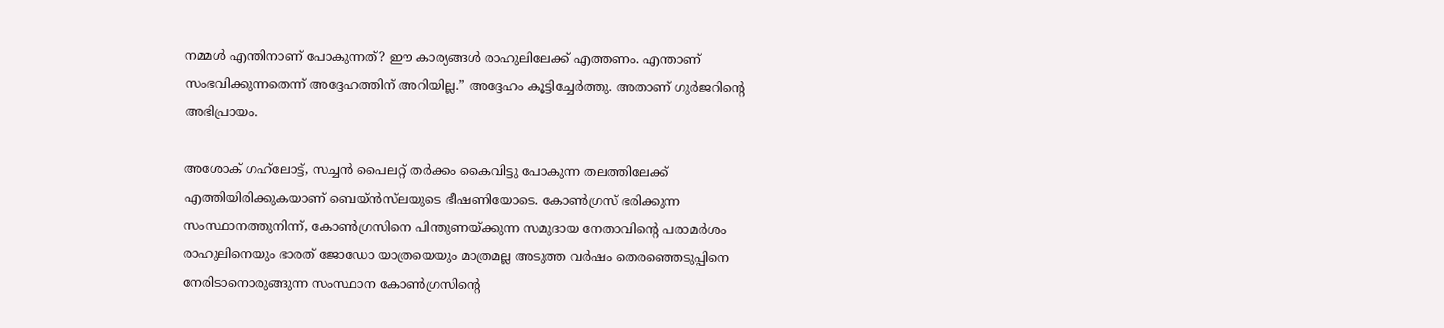നമ്മള്‍ എന്തിനാണ് പോകുന്നത്? ഈ കാര്യങ്ങള്‍ രാഹുലിലേക്ക് എത്തണം. എന്താണ് സംഭവിക്കുന്നതെന്ന് അദ്ദേഹത്തിന് അറിയില്ല.” അദ്ദേഹം കൂട്ടിച്ചേര്‍ത്തു. അതാണ് ഗുര്‍ജറിന്റെ അഭിപ്രായം.

അശോക് ഗഹ്‌ലോട്ട്, സച്ചന്‍ പൈലറ്റ് തര്‍ക്കം കൈവിട്ടു പോകുന്ന തലത്തിലേക്ക് എത്തിയിരിക്കുകയാണ് ബെയ്ന്‍സ്‌ലയുടെ ഭീഷണിയോടെ. കോണ്‍ഗ്രസ് ഭരിക്കുന്ന സംസ്ഥാനത്തുനിന്ന്, കോണ്‍ഗ്രസിനെ പിന്തുണയ്‌ക്കുന്ന സമുദായ നേതാവിന്റെ പരാമര്‍ശം രാഹുലിനെയും ഭാരത് ജോഡോ യാത്രയെയും മാത്രമല്ല അടുത്ത വര്‍ഷം തെരഞ്ഞെടുപ്പിനെ നേരിടാനൊരുങ്ങുന്ന സംസ്ഥാന കോണ്‍ഗ്രസിന്റെ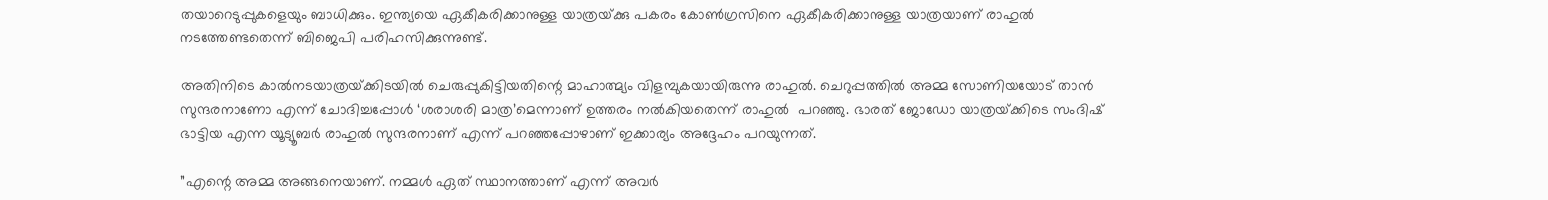തയാറെടുപ്പുകളെയും ബാധിക്കും. ഇന്ത്യയെ ഏകീകരിക്കാനുള്ള യാത്രയ്‌ക്കു പകരം കോണ്‍ഗ്രസിനെ ഏകീകരിക്കാനുള്ള യാത്രയാണ് രാഹുല്‍ നടത്തേണ്ടതെന്ന് ബിജെപി പരിഹസിക്കുന്നുണ്ട്.

അതിനിടെ കാല്‍നടയാത്രയ്‌ക്കിടയില്‍ ചെരുപ്പുകിട്ടിയതിന്റെ മാഹാത്മ്യം വിളമ്പുകയായിരുന്നു രാഹുല്‍. ചെറുപ്പത്തില്‍ അമ്മ സോണിയയോട് താന്‍ സുന്ദരനാണോ എന്ന് ചോദിച്ചപ്പോള്‍ ‘ശരാശരി മാത്ര’മെന്നാണ് ഉത്തരം നല്‍കിയതെന്ന് രാഹുല്‍  പറഞ്ഞു. ഭാരത് ജോഡോ യാത്രയ്‌ക്കിടെ സംദിഷ് ഭാട്ടിയ എന്ന യൂട്യൂബര്‍ രാഹുല്‍ സുന്ദരനാണ് എന്ന് പറഞ്ഞപ്പോഴാണ് ഇക്കാര്യം അദ്ദേഹം പറയുന്നത്.

”എന്റെ അമ്മ അങ്ങനെയാണ്. നമ്മള്‍ ഏത് സ്ഥാനത്താണ് എന്ന് അവര്‍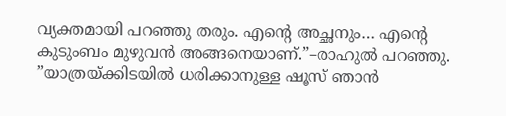വ്യക്തമായി പറഞ്ഞു തരും. എന്റെ അച്ഛനും… എന്റെ കുടുംബം മുഴുവന്‍ അങ്ങനെയാണ്.”–രാഹുല്‍ പറഞ്ഞു. ”യാത്രയ്‌ക്കിടയില്‍ ധരിക്കാനുള്ള ഷൂസ് ഞാന്‍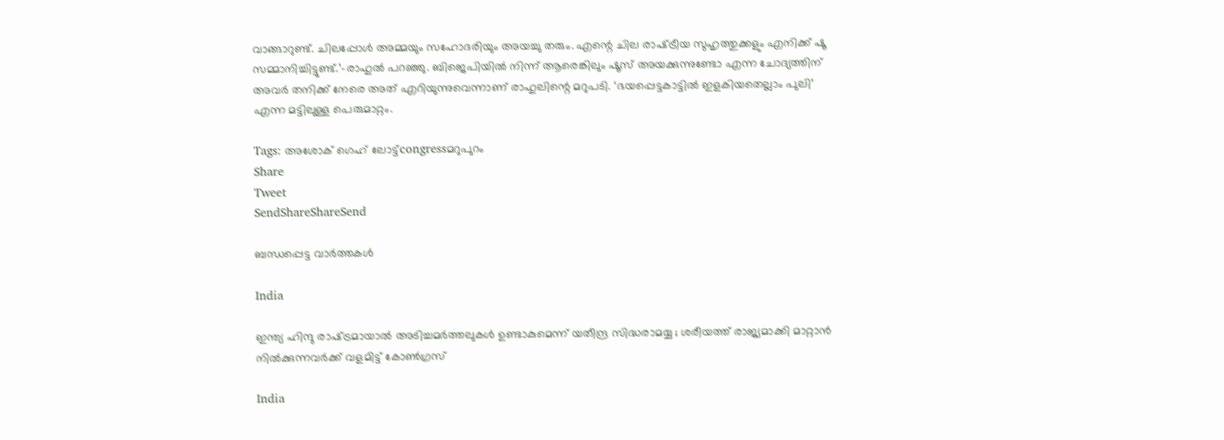വാങ്ങാറുണ്ട്. ചിലപ്പോള്‍ അമ്മയും സഹോദരിയും അയച്ചു തരും. എന്റെ ചില രാഷ്‌ട്രീയ സുഹൃത്തുക്കളും എനിക്ക് ഷൂ സമ്മാനിച്ചിട്ടുണ്ട്.’–രാഹുല്‍ പറഞ്ഞു. ബിജെപിയില്‍ നിന്ന് ആരെങ്കിലും ഷൂസ് അയക്കുന്നുണ്ടോ എന്ന ചോദ്യത്തിന് അവര്‍ തനിക്ക് നേരെ അത് എറിയുന്നുവെന്നാണ് രാഹുലിന്റെ മറുപടി. ‘ഭയപ്പെട്ടകാട്ടില്‍ ഇളകിയതെല്ലാം പുലി’ എന്ന മട്ടിലുള്ള പെരുമാറ്റം.

Tags: അശോക് ഗെഹ് ലോട്ട്congressമറുപുറം
Share
Tweet
SendShareShareSend

ബന്ധപ്പെട്ട വാര്‍ത്തകള്‍

India

ഇന്ത്യ ഹിന്ദു രാഷ്‌ട്രമായാൽ അടിച്ചമർത്തലുകൾ ഉണ്ടാകുമെന്ന് യതീന്ദ്ര സിദ്ധരാമയ്യ ; ശരീയത്ത് രാജ്യമാക്കി മാറ്റാൻ നിൽക്കുന്നവർക്ക് വളമിട്ട് കോൺഗ്രസ്

India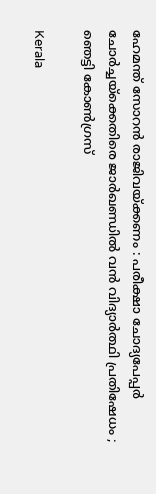ഹേമന്ത് സോറൻ രാജിവയ്‌ക്കണം : പരീക്ഷാ ചോദ്യപേപ്പർ ചോർച്ചയ്‌ക്കെതിരെ ജാർഖണ്ഡിൽ വൻ വിദ്യാർത്ഥി പ്രതിഷേധം ; ഞെട്ടി കോൺഗ്രസ്

Kerala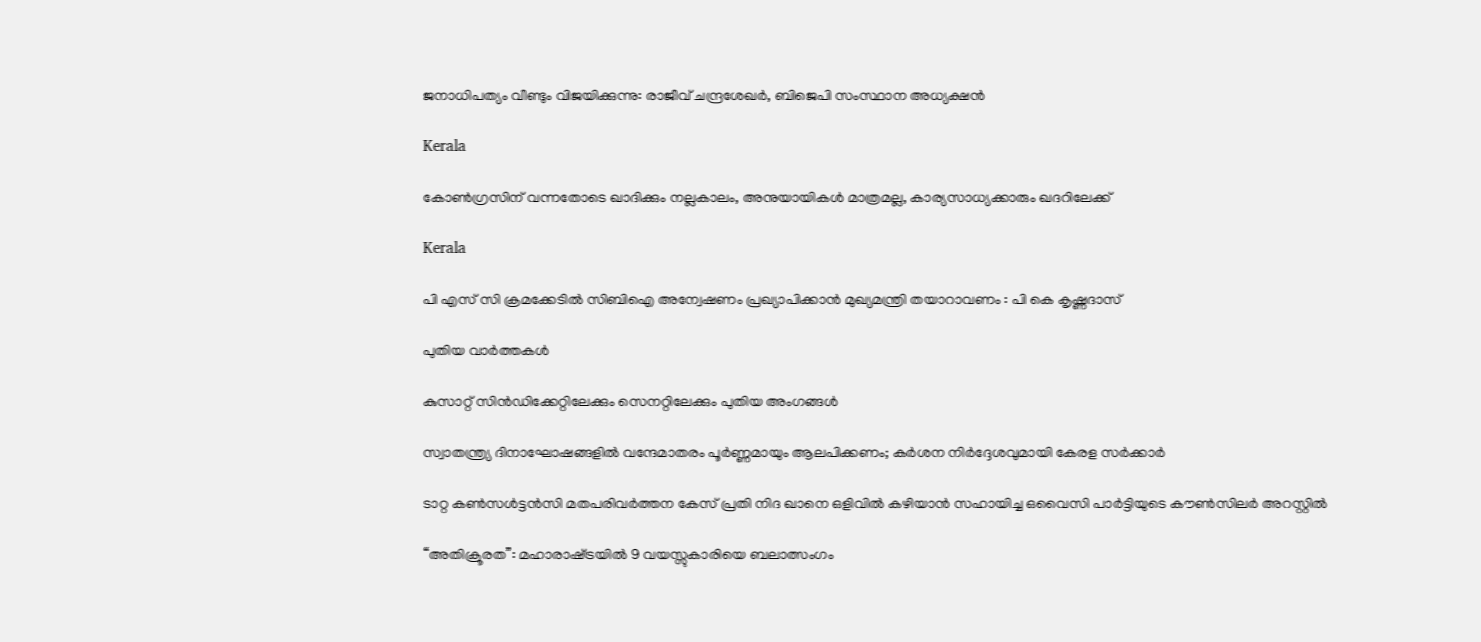ജനാധിപത്യം വീണ്ടും വിജയിക്കുന്നു: രാജീവ്‌ ചന്ദ്രശേഖർ, ബിജെപി സംസ്ഥാന അധ്യക്ഷൻ

Kerala

കോണ്‍ഗ്രസിന് വന്നതോടെ ഖാദിക്കും നല്ലകാലം, അനുയായികള്‍ മാത്രമല്ല, കാര്യസാധ്യക്കാരും ഖദറിലേക്ക്

Kerala

പി എസ് സി ക്രമക്കേടില്‍ സിബിഐ അന്വേഷണം പ്രഖ്യാപിക്കാന്‍ മുഖ്യമന്ത്രി തയാറാവണം : പി കെ കൃഷ്ണദാസ്

പുതിയ വാര്‍ത്തകള്‍

കുസാറ്റ് സിന്‍ഡിക്കേറ്റിലേക്കും സെനറ്റിലേക്കും പുതിയ അംഗങ്ങള്‍

സ്വാതന്ത്ര്യ ദിനാഘോഷങ്ങളിൽ വന്ദേമാതരം പൂർണ്ണമായും ആലപിക്കണം; കർശന നിർദ്ദേശവുമായി കേരള സർക്കാർ

ടാറ്റ കൺസൾട്ടൻസി മതപരിവർത്തന കേസ് പ്രതി നിദ ഖാനെ ഒളിവിൽ കഴിയാൻ സഹായിച്ച ഒവൈസി പാർട്ടിയുടെ കൗൺസിലർ അറസ്റ്റിൽ

“അതിക്രൂരത”: മഹാരാഷ്‌ട്രയിൽ 9 വയസ്സുകാരിയെ ബലാത്സംഗം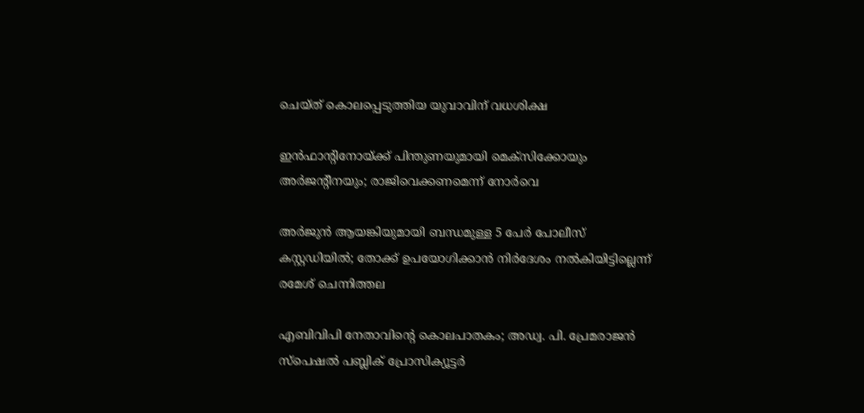ചെയ്ത് കൊലപ്പെടുത്തിയ യുവാവിന് വധശിക്ഷ

ഇന്‍ഫാന്റിനോയ്‌ക്ക് പിന്തുണയുമായി മെക്‌സിക്കോയും അര്‍ജന്റീനയും; രാജിവെക്കണമെന്ന് നോര്‍വെ

അർജുൻ ആയങ്കിയുമായി ബന്ധമുള്ള 5 പേർ പോലീസ് കസ്റ്റഡിയിൽ; തോക്ക് ഉപയോഗിക്കാൻ നിർദേശം നൽകിയിട്ടില്ലെന്ന് രമേശ് ചെന്നിത്തല

എബിവിപി നേതാവിന്റെ കൊലപാതകം; അഡ്വ. പി. പ്രേമരാജന്‍ സ്‌പെഷല്‍ പബ്ലിക് പ്രോസിക്യൂട്ടര്‍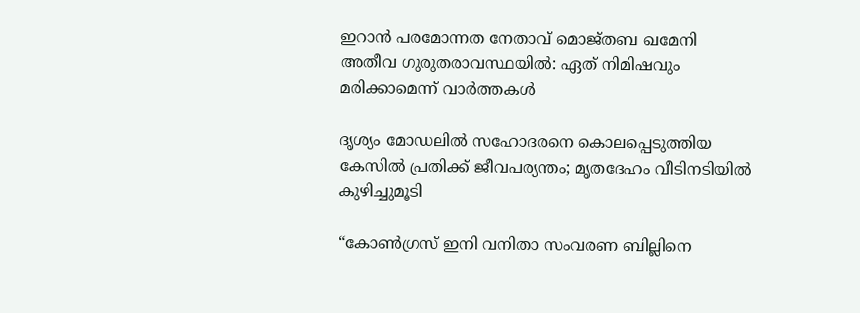ഇറാൻ പരമോന്നത നേതാവ് മൊജ്തബ ഖമേനി അതീവ ഗുരുതരാവസ്ഥയില്‍: ഏത് നിമിഷവും മരിക്കാമെന്ന് വാർത്തകൾ

ദൃശ്യം മോഡലിൽ സഹോദരനെ കൊലപ്പെടുത്തിയ കേസിൽ പ്രതിക്ക് ജീവപര്യന്തം; മൃതദേഹം വീടിനടിയിൽ കുഴിച്ചുമൂടി

“കോൺഗ്രസ് ഇനി വനിതാ സംവരണ ബില്ലിനെ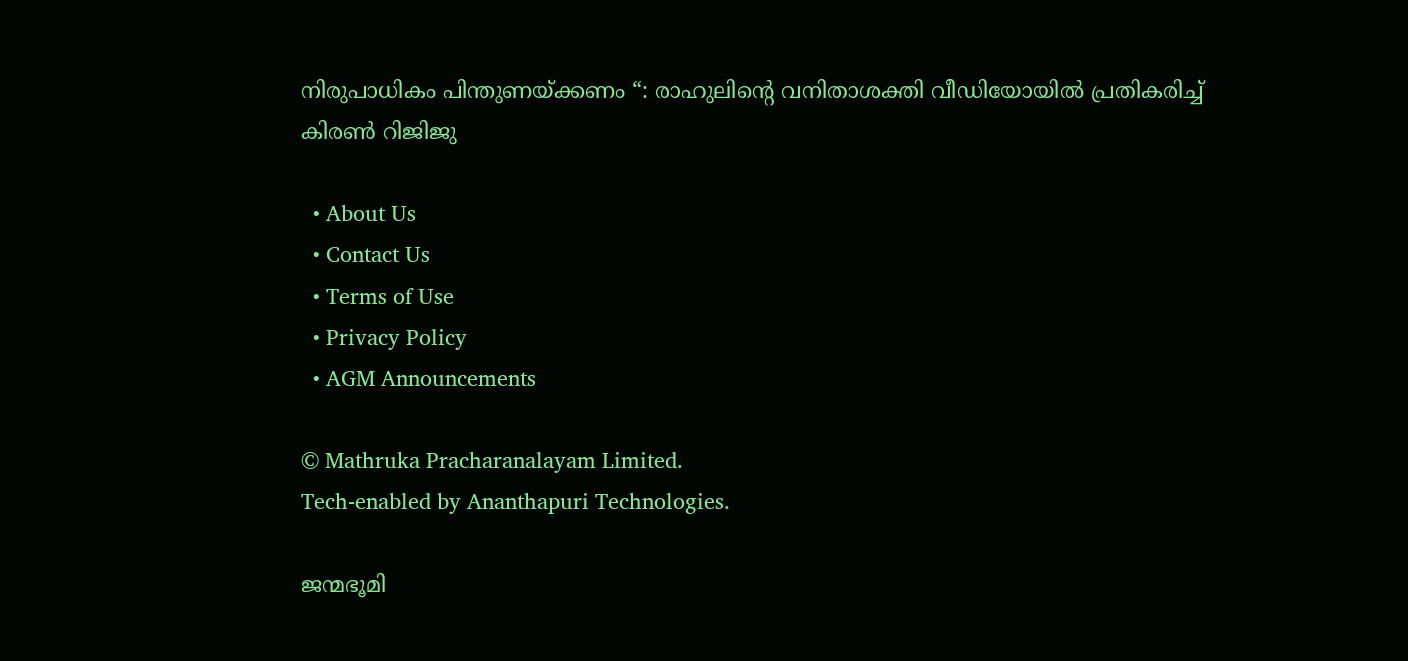നിരുപാധികം പിന്തുണയ്‌ക്കണം “: രാഹുലിന്റെ വനിതാശക്തി വീഡിയോയിൽ പ്രതികരിച്ച് കിരൺ റിജിജു

  • About Us
  • Contact Us
  • Terms of Use
  • Privacy Policy
  • AGM Announcements

© Mathruka Pracharanalayam Limited.
Tech-enabled by Ananthapuri Technologies.

ജന്മഭൂമി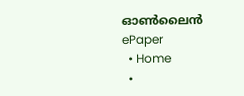ഓണ്‍ലൈന്‍
ePaper
  • Home
  •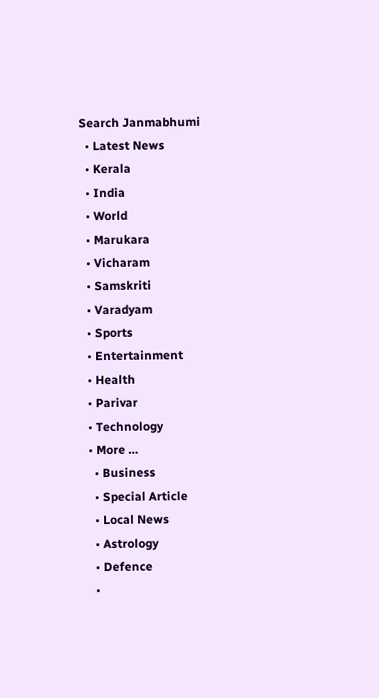Search Janmabhumi
  • Latest News
  • Kerala
  • India
  • World
  • Marukara
  • Vicharam
  • Samskriti
  • Varadyam
  • Sports
  • Entertainment
  • Health
  • Parivar
  • Technology
  • More …
    • Business
    • Special Article
    • Local News
    • Astrology
    • Defence
    •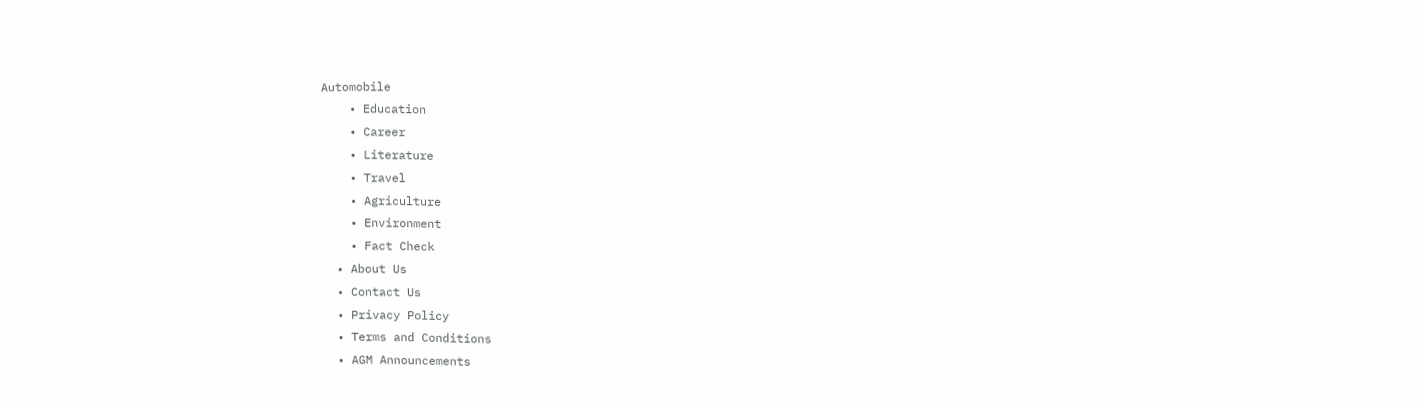Automobile
    • Education
    • Career
    • Literature
    • Travel
    • Agriculture
    • Environment
    • Fact Check
  • About Us
  • Contact Us
  • Privacy Policy
  • Terms and Conditions
  • AGM Announcements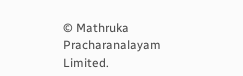© Mathruka Pracharanalayam Limited.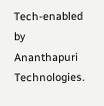Tech-enabled by Ananthapuri Technologies.